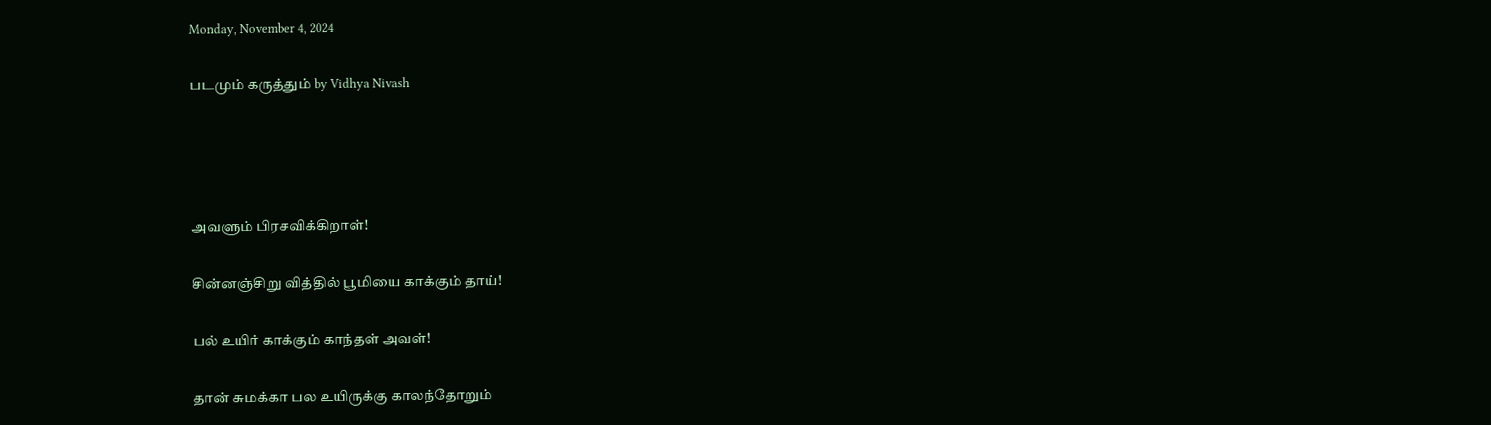Monday, November 4, 2024

படமும் கருத்தும் by Vidhya Nivash




அவளும் பிரசவிக்கிறாள்!

சின்னஞ்சிறு வித்தில் பூமியை காக்கும் தாய்!

பல் உயிர் காக்கும் காந்தள் அவள்!

தான் சுமக்கா பல உயிருக்கு காலந்தோறும்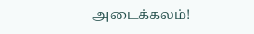அடைக்கலம்!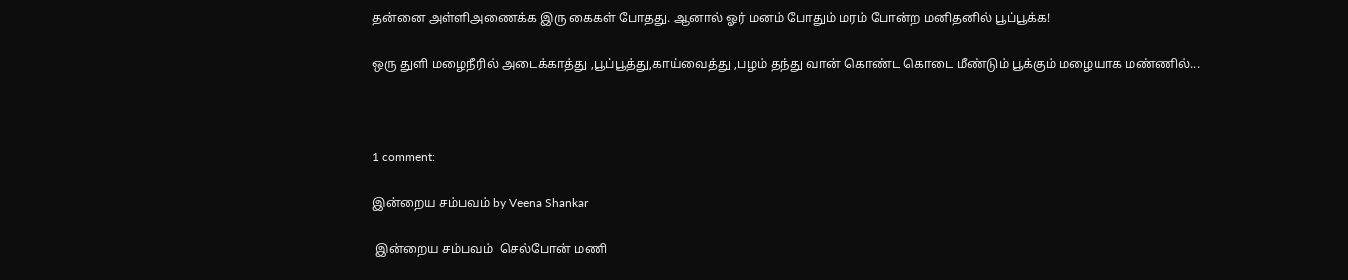தன்னை அள்ளிஅணைக்க இரு கைகள் போதது. ஆனால் ஓர் மனம் போதும் மரம் போன்ற மனிதனில் பூப்பூக்க!

ஒரு துளி மழைநீரில் அடைக்காத்து ,பூப்பூத்து,காய்வைத்து ,பழம் தந்து வான் கொண்ட கொடை மீண்டும் பூக்கும் மழையாக மண்ணில்...



1 comment:

இன்றைய சம்பவம் by Veena Shankar

 இன்றைய சம்பவம்  செல்போன் மணி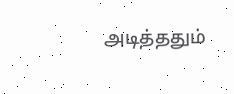அடித்ததும்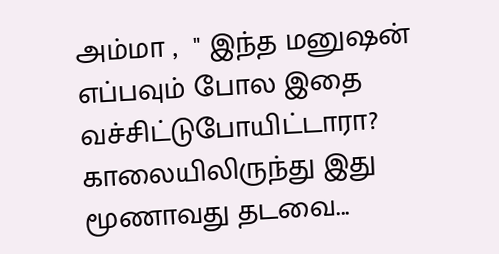அம்மா ,  " இந்த மனுஷன் எப்பவும் போல இதை வச்சிட்டுபோயிட்டாரா? காலையிலிருந்து இது மூணாவது தடவை...